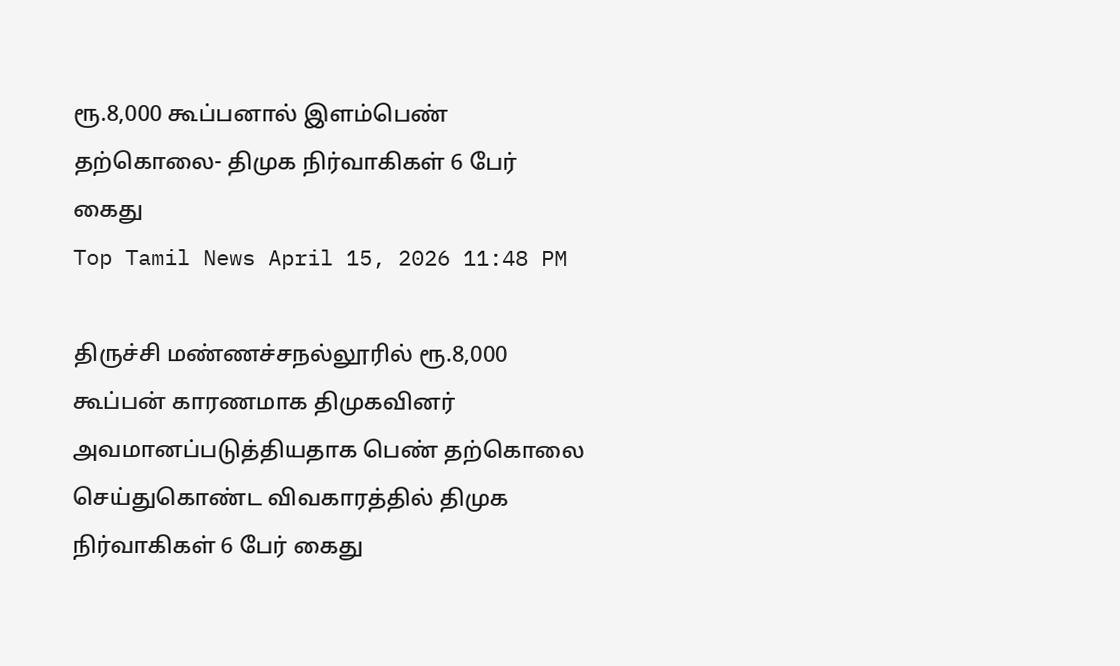ரூ.8,000 கூப்பனால் இளம்பெண் தற்கொலை- திமுக நிர்வாகிகள் 6 பேர் கைது
Top Tamil News April 15, 2026 11:48 PM

திருச்சி மண்ணச்சநல்லூரில் ரூ.8,000 கூப்பன் காரணமாக திமுகவினர் அவமானப்படுத்தியதாக பெண் தற்கொலை செய்துகொண்ட விவகாரத்தில் திமுக நிர்வாகிகள் 6 பேர் கைது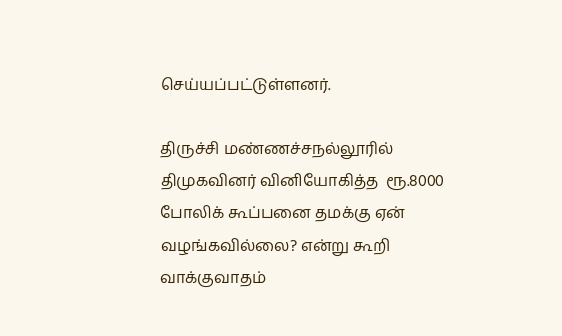செய்யப்பட்டுள்ளனர்.

திருச்சி மண்ணச்சநல்லூரில்  திமுகவினர் வினியோகித்த  ரூ.8000 போலிக் கூப்பனை தமக்கு ஏன் வழங்கவில்லை? என்று கூறி வாக்குவாதம்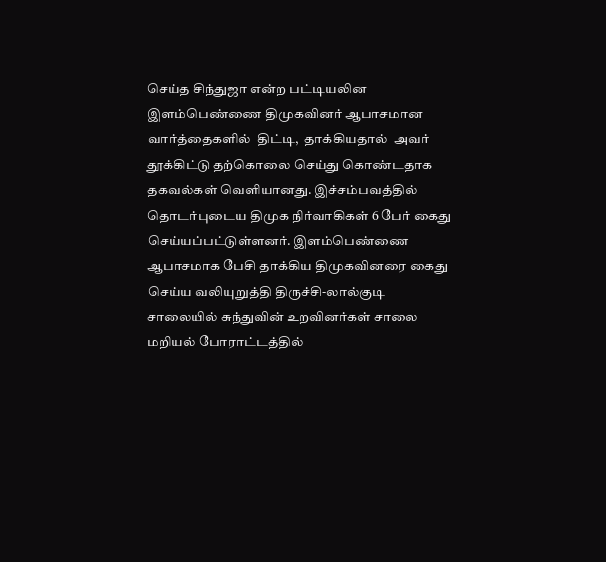செய்த சிந்துஜா என்ற பட்டியலின இளம்பெண்ணை திமுகவினர் ஆபாசமான வார்த்தைகளில்  திட்டி,  தாக்கியதால்  அவர் தூக்கிட்டு தற்கொலை செய்து கொண்டதாக தகவல்கள் வெளியானது. இச்சம்பவத்தில் தொடர்புடைய திமுக நிர்வாகிகள் 6 பேர் கைது செய்யப்பட்டுள்ளனர். இளம்பெண்ணை ஆபாசமாக பேசி தாக்கிய திமுகவினரை கைது செய்ய வலியுறுத்தி திருச்சி-லால்குடி சாலையில் சுந்துவின் உறவினர்கள் சாலை மறியல் போராட்டத்தில்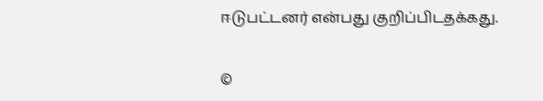ஈடுபட்டனர் என்பது குறிப்பிடதக்கது.

©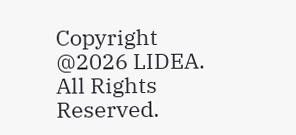Copyright @2026 LIDEA. All Rights Reserved.